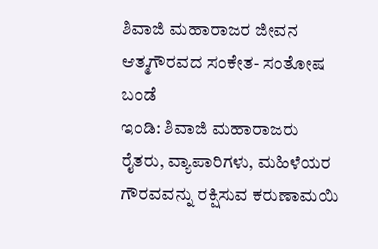ಶಿವಾಜಿ ಮಹಾರಾಜರ ಜೀವನ ಆತ್ಮಗೌರವದ ಸಂಕೇತ- ಸಂತೋಷ ಬಂಡೆ
ಇಂಡಿ: ಶಿವಾಜಿ ಮಹಾರಾಜರು ರೈತರು, ವ್ಯಾಪಾರಿಗಳು, ಮಹಿಳೆಯರ ಗೌರವವನ್ನು ರಕ್ಷಿಸುವ ಕರುಣಾಮಯಿ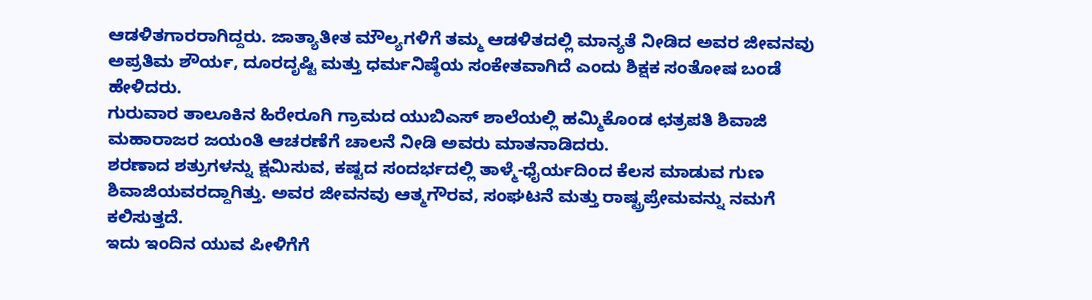ಆಡಳಿತಗಾರರಾಗಿದ್ದರು. ಜಾತ್ಯಾತೀತ ಮೌಲ್ಯಗಳಿಗೆ ತಮ್ಮ ಆಡಳಿತದಲ್ಲಿ ಮಾನ್ಯತೆ ನೀಡಿದ ಅವರ ಜೀವನವು ಅಪ್ರತಿಮ ಶೌರ್ಯ, ದೂರದೃಷ್ಟಿ ಮತ್ತು ಧರ್ಮನಿಷ್ಠೆಯ ಸಂಕೇತವಾಗಿದೆ ಎಂದು ಶಿಕ್ಷಕ ಸಂತೋಷ ಬಂಡೆ ಹೇಳಿದರು.
ಗುರುವಾರ ತಾಲೂಕಿನ ಹಿರೇರೂಗಿ ಗ್ರಾಮದ ಯುಬಿಎಸ್ ಶಾಲೆಯಲ್ಲಿ ಹಮ್ಮಿಕೊಂಡ ಛತ್ರಪತಿ ಶಿವಾಜಿ ಮಹಾರಾಜರ ಜಯಂತಿ ಆಚರಣೆಗೆ ಚಾಲನೆ ನೀಡಿ ಅವರು ಮಾತನಾಡಿದರು.
ಶರಣಾದ ಶತ್ರುಗಳನ್ನು ಕ್ಷಮಿಸುವ, ಕಷ್ಟದ ಸಂದರ್ಭದಲ್ಲಿ ತಾಳ್ಮೆ-ಧೈರ್ಯದಿಂದ ಕೆಲಸ ಮಾಡುವ ಗುಣ ಶಿವಾಜಿಯವರದ್ದಾಗಿತ್ತು. ಅವರ ಜೀವನವು ಆತ್ಮಗೌರವ, ಸಂಘಟನೆ ಮತ್ತು ರಾಷ್ಟ್ರಪ್ರೇಮವನ್ನು ನಮಗೆ ಕಲಿಸುತ್ತದೆ.
ಇದು ಇಂದಿನ ಯುವ ಪೀಳಿಗೆಗೆ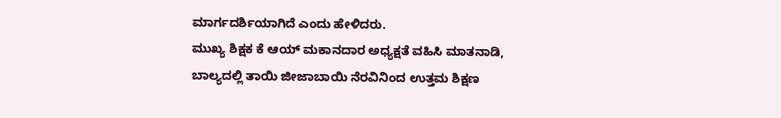ಮಾರ್ಗದರ್ಶಿಯಾಗಿದೆ ಎಂದು ಹೇಳಿದರು.
ಮುಖ್ಯ ಶಿಕ್ಷಕ ಕೆ ಆಯ್ ಮಕಾನದಾರ ಅಧ್ಯಕ್ಷತೆ ವಹಿಸಿ ಮಾತನಾಡಿ, ಬಾಲ್ಯದಲ್ಲಿ ತಾಯಿ ಜೀಜಾಬಾಯಿ ನೆರವಿನಿಂದ ಉತ್ತಮ ಶಿಕ್ಷಣ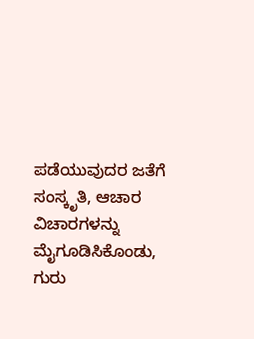ಪಡೆಯುವುದರ ಜತೆಗೆ ಸಂಸ್ಕೃತಿ, ಆಚಾರ ವಿಚಾರಗಳನ್ನು ಮೈಗೂಡಿಸಿಕೊಂಡು, ಗುರು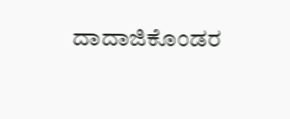ದಾದಾಜಿಕೊಂಡರ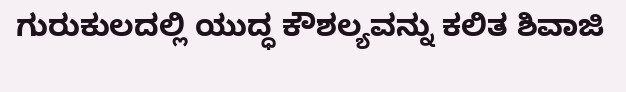ಗುರುಕುಲದಲ್ಲಿ ಯುದ್ಧ ಕೌಶಲ್ಯವನ್ನು ಕಲಿತ ಶಿವಾಜಿ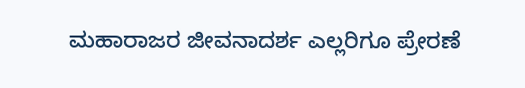ಮಹಾರಾಜರ ಜೀವನಾದರ್ಶ ಎಲ್ಲರಿಗೂ ಪ್ರೇರಣೆ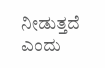ನೀಡುತ್ತದೆ ಎಂದು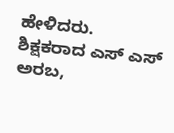ಹೇಳಿದರು.
ಶಿಕ್ಷಕರಾದ ಎಸ್ ಎಸ್ ಅರಬ,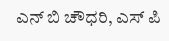ಎನ್ ಬಿ ಚೌಧರಿ, ಎಸ್ ಪಿ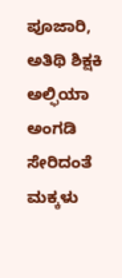ಪೂಜಾರಿ, ಅತಿಥಿ ಶಿಕ್ಷಕಿ ಅಲ್ಫಿಯಾ ಅಂಗಡಿ ಸೇರಿದಂತೆ ಮಕ್ಕಳು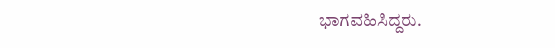ಭಾಗವಹಿಸಿದ್ದರು.